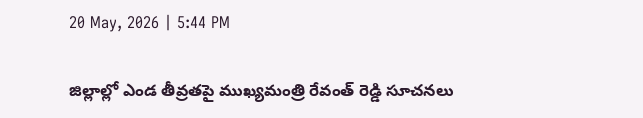20 May, 2026 | 5:44 PM

జిల్లాల్లో ఎండ తీవ్ర‌తపై ముఖ్య‌మంత్రి రేవంత్ రెడ్డి సూచనలు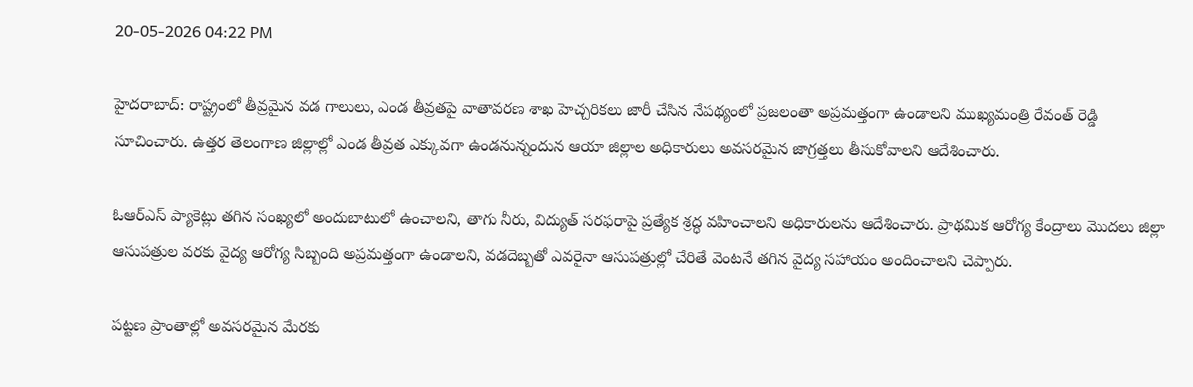20-05-2026 04:22 PM

హైదరాబాద్: రాష్ట్రంలో తీవ్ర‌మైన వ‌డ గాలులు, ఎండ తీవ్ర‌త‌పై వాతావ‌ర‌ణ శాఖ హెచ్చ‌రిక‌లు జారీ చేసిన నేప‌థ్యంలో ప్ర‌జ‌లంతా అప్ర‌మ‌త్తంగా ఉండాల‌ని ముఖ్య‌మంత్రి రేవంత్ రెడ్డి సూచించారు. ఉత్తర తెలంగాణ జిల్లాల్లో ఎండ తీవ్ర‌త ఎక్కువ‌గా ఉండ‌నున్నందున ఆయా జిల్లాల అధికారులు అవ‌స‌ర‌మైన జాగ్ర‌త్త‌లు తీసుకోవాల‌ని ఆదేశించారు.

ఓఆర్ఎస్ ప్యాకెట్లు త‌గిన సంఖ్య‌లో అందుబాటులో ఉంచాల‌ని, తాగు నీరు, విద్యుత్ స‌ర‌ఫ‌రాపై ప్ర‌త్యేక శ్ర‌ద్ధ వ‌హించాల‌ని అధికారులను ఆదేశించారు. ప్రాథ‌మిక ఆరోగ్య కేంద్రాలు మొద‌లు జిల్లా ఆసుప‌త్రుల వ‌ర‌కు వైద్య ఆరోగ్య సిబ్బంది అప్ర‌మ‌త్తంగా ఉండాల‌ని, వ‌డ‌దెబ్బ‌తో ఎవ‌రైనా ఆసుప‌త్రుల్లో చేరితే వెంటనే త‌గిన వైద్య స‌హాయం అందించాల‌ని చెప్పారు.

ప‌ట్ట‌ణ ప్రాంతాల్లో అవసరమైన మేరకు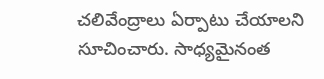చ‌లివేంద్రాలు ఏర్పాటు చేయాల‌ని సూచించారు. సాధ్య‌మైనంత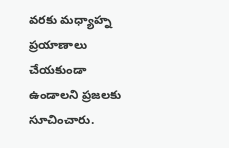వ‌ర‌కు మ‌ధ్యాహ్న ప్ర‌యాణాలు చేయ‌కుండా ఉండాల‌ని ప్రజలకు సూచించారు.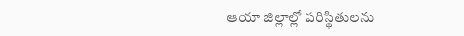ఆయా జిల్లాల్లో ప‌రిస్థితుల‌ను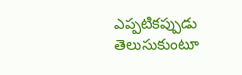ఎప్ప‌టిక‌ప్పుడు తెలుసుకుంటూ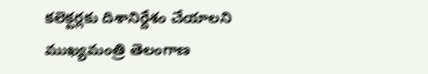క‌లెక్ట‌ర్ల‌కు దిశానిర్దేశం చేయాల‌ని ముఖ్యమంత్రి తెలంగాణ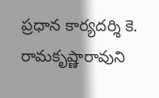ప్రధాన కార్యదర్శి కె. రామ‌కృష్ణారావుని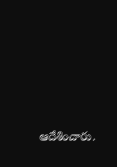ఆదేశించారు.